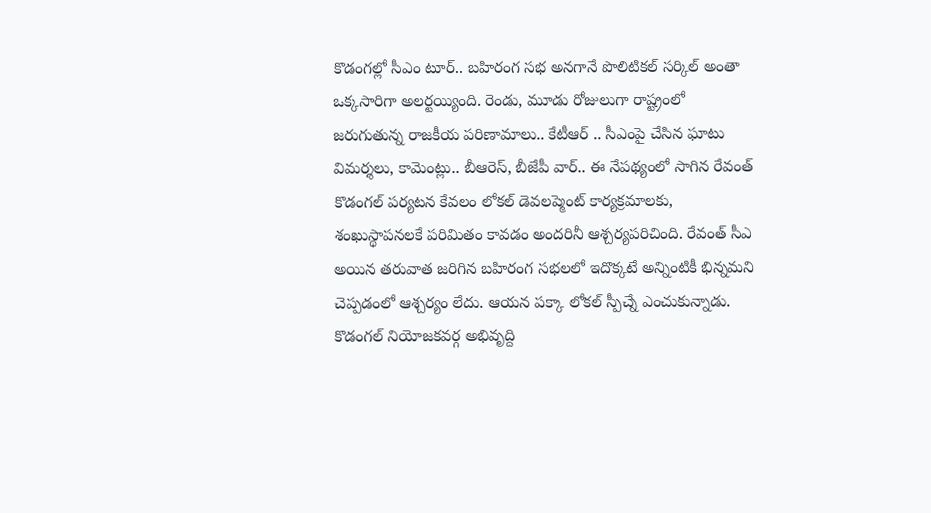కొడంగల్లో సీఎం టూర్.. బహిరంగ సభ అనగానే పొలిటికల్ సర్కిల్ అంతా ఒక్కసారిగా అలర్టయ్యింది. రెండు, మూడు రోజులుగా రాష్ట్రంలో జరుగుతున్న రాజకీయ పరిణామాలు.. కేటీఆర్ .. సీఎంపై చేసిన ఘాటు విమర్శలు, కామెంట్లు.. బీఆరెస్, బీజేపీ వార్.. ఈ నేపథ్యంలో సాగిన రేవంత్ కొడంగల్ పర్యటన కేవలం లోకల్ డెవలప్మెంట్ కార్యక్రమాలకు, శంఖుస్థాపనలకే పరిమితం కావడం అందరినీ ఆశ్చర్యపరిచింది. రేవంత్ సీఎ అయిన తరువాత జరిగిన బహిరంగ సభలలో ఇదొక్కటే అన్నింటికీ భిన్నమని చెప్పడంలో ఆశ్చర్యం లేదు. ఆయన పక్కా లోకల్ స్పీచ్నే ఎంచుకున్నాడు. కొడంగల్ నియోజకవర్గ అభివృద్ది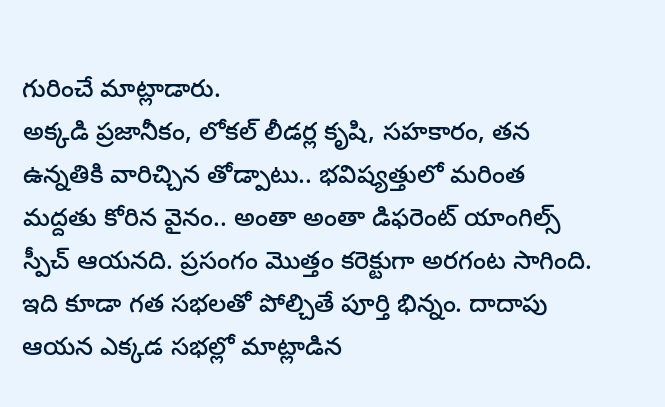గురించే మాట్లాడారు.
అక్కడి ప్రజానీకం, లోకల్ లీడర్ల కృషి, సహకారం, తన ఉన్నతికి వారిచ్చిన తోడ్పాటు.. భవిష్యత్తులో మరింత మద్దతు కోరిన వైనం.. అంతా అంతా డిఫరెంట్ యాంగిల్స్ స్పీచ్ ఆయనది. ప్రసంగం మొత్తం కరెక్టుగా అరగంట సాగింది. ఇది కూడా గత సభలతో పోల్చితే పూర్తి భిన్నం. దాదాపు ఆయన ఎక్కడ సభల్లో మాట్లాడిన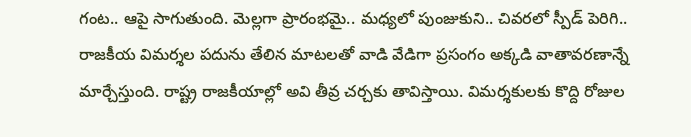గంట.. ఆపై సాగుతుంది. మెల్లగా ప్రారంభమై.. మధ్యలో పుంజుకుని.. చివరలో స్పీడ్ పెరిగి.. రాజకీయ విమర్శల పదును తేలిన మాటలతో వాడి వేడిగా ప్రసంగం అక్కడి వాతావరణాన్నే మార్చేస్తుంది. రాష్ట్ర రాజకీయాల్లో అవి తీవ్ర చర్చకు తావిస్తాయి. విమర్శకులకు కొద్ది రోజుల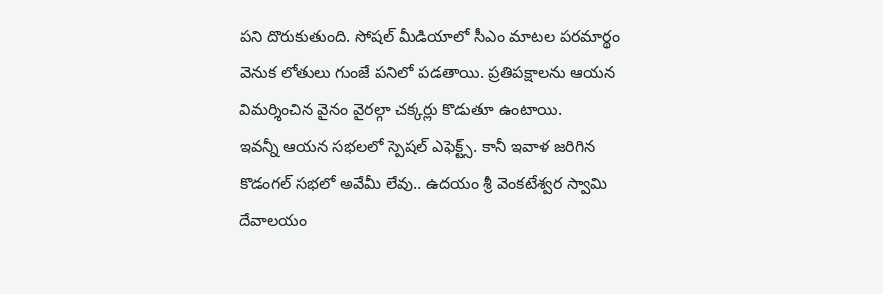పని దొరుకుతుంది. సోషల్ మీడియాలో సీఎం మాటల పరమార్థం వెనుక లోతులు గుంజే పనిలో పడతాయి. ప్రతిపక్షాలను ఆయన విమర్శించిన వైనం వైరల్గా చక్కర్లు కొడుతూ ఉంటాయి.
ఇవన్నీ ఆయన సభలలో స్పెషల్ ఎఫెక్ట్స్. కానీ ఇవాళ జరిగిన కొడంగల్ సభలో అవేమీ లేవు.. ఉదయం శ్రీ వెంకటేశ్వర స్వామి దేవాలయం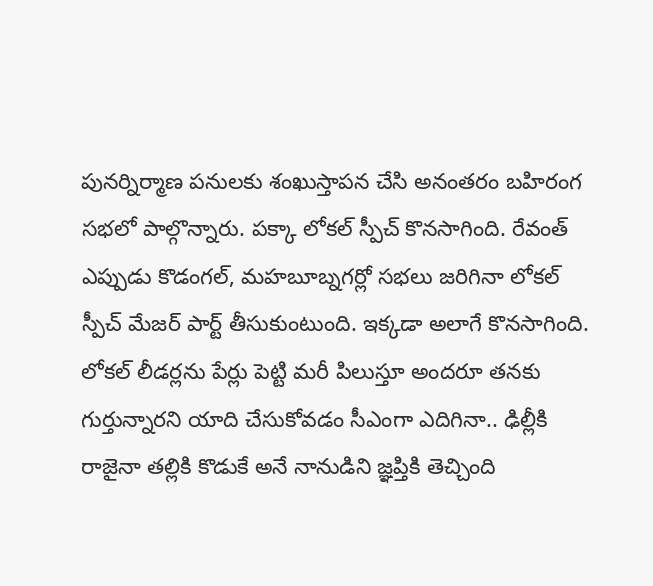పునర్నిర్మాణ పనులకు శంఖుస్తాపన చేసి అనంతరం బహిరంగ సభలో పాల్గొన్నారు. పక్కా లోకల్ స్పీచ్ కొనసాగింది. రేవంత్ ఎప్పుడు కొడంగల్, మహబూబ్నగర్లో సభలు జరిగినా లోకల్ స్పీచ్ మేజర్ పార్ట్ తీసుకుంటుంది. ఇక్కడా అలాగే కొనసాగింది. లోకల్ లీడర్లను పేర్లు పెట్టి మరీ పిలుస్తూ అందరూ తనకు గుర్తున్నారని యాది చేసుకోవడం సీఎంగా ఎదిగినా.. ఢిల్లీకి రాజైనా తల్లికి కొడుకే అనే నానుడిని జ్ఞప్తికి తెచ్చింది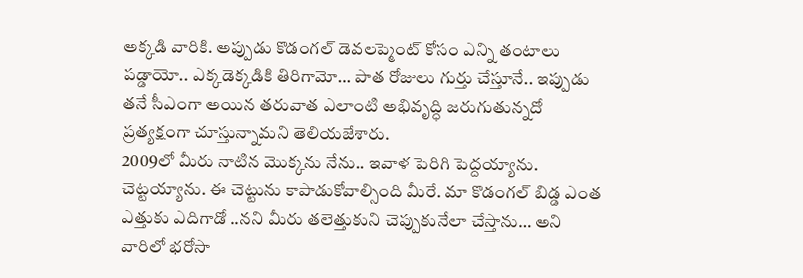అక్కడి వారికి. అప్పుడు కొడంగల్ డెవలప్మెంట్ కోసం ఎన్ని తంటాలు పడ్డాయో.. ఎక్కడెక్కడికి తిరిగామో… పాత రోజులు గుర్తు చేస్తూనే.. ఇప్పుడు తనే సీఎంగా అయిన తరువాత ఎలాంటి అభివృద్ధి జరుగుతున్నదో ప్రత్యక్షంగా చూస్తున్నామని తెలియజేశారు.
2009లో మీరు నాటిన మొక్కను నేను.. ఇవాళ పెరిగి పెద్దయ్యాను. చెట్టయ్యాను. ఈ చెట్టును కాపాడుకోవాల్సింది మీరే. మా కొడంగల్ బిడ్డ ఎంత ఎత్తుకు ఎదిగాడో ..నని మీరు తలెత్తుకుని చెప్పుకునేలా చేస్తాను… అని వారిలో భరోసా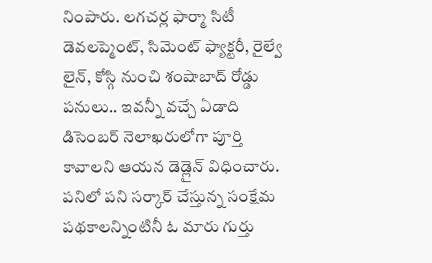నింపారు. లగచర్ల ఫార్మా సిటీ డెవలప్మెంట్, సిమెంట్ ఫ్యాక్టరీ, రైల్వే లైన్, కోస్గి నుంచి శంషాబాద్ రోడ్డు పనులు.. ఇవన్నీ వచ్చే ఏడాది డిసెంబర్ నెలాఖరులోగా పూర్తి కావాలని ఆయన డెడ్లైన్ విధించారు. పనిలో పని సర్కార్ చేస్తున్న సంక్షేమ పథకాలన్నింటినీ ఓ మారు గుర్తు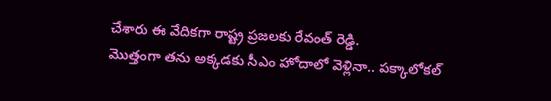చేశారు ఈ వేదికగా రాష్ట్ర ప్రజలకు రేవంత్ రెడ్డి.
మొత్తంగా తను అక్కడకు సీఎం హోదాలో వెళ్లినా.. పక్కాలోకల్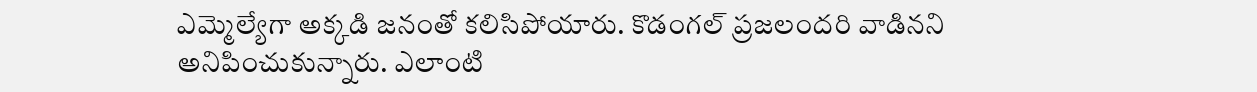ఎమ్మెల్యేగా అక్కడి జనంతో కలిసిపోయారు. కొడంగల్ ప్రజలందరి వాడినని అనిపించుకున్నారు. ఎలాంటి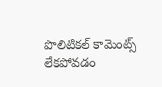పొలిటికల్ కామెంట్స్ లేకపోవడం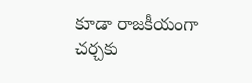కూడా రాజకీయంగా చర్చకు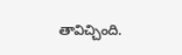తావిచ్చింది.